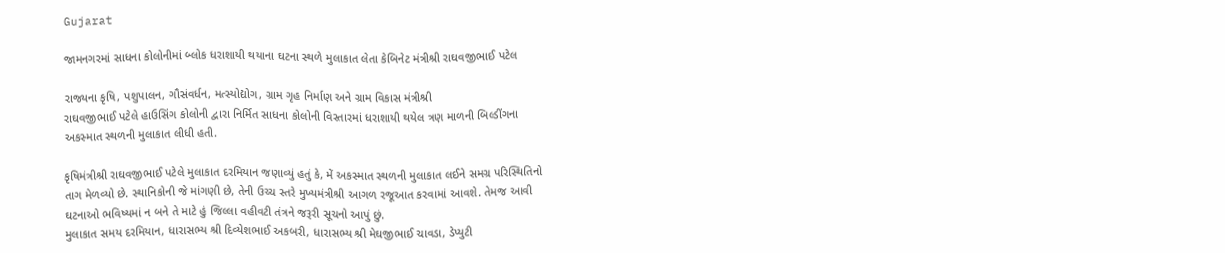Gujarat

જામનગરમાં સાધના કોલોનીમાં બ્લોક ધરાશાયી થયાના ઘટના સ્થળે મુલાકાત લેતા કેબિનેટ મંત્રીશ્રી રાઘવજીભાઈ પટેલ

રાજ્યના કૃષિ, પશુપાલન, ગૌસંવર્ધન, મત્સ્યોદ્યોગ, ગ્રામ ગૃહ નિર્માણ અને ગ્રામ વિકાસ મંત્રીશ્રી
રાઘવજીભાઈ પટેલે હાઉસિંગ કોલોની દ્વારા નિર્મિત સાધના કોલોની વિસ્તારમાં ધરાશાયી થયેલ ત્રણ માળની બિલ્ડીંગના
અકસ્માત સ્થળની મુલાકાત લીધી હતી.

કૃષિમંત્રીશ્રી રાઘવજીભાઈ પટેલે મુલાકાત દરમિયાન જણાવ્યું હતું કે, મેં અકસ્માત સ્થળની મુલાકાત લઈને સમગ્ર પરિસ્થિતિનો
તાગ મેળવ્યો છે. સ્થાનિકોની જે માંગણી છે, તેની ઉચ્ચ સ્તરે મુખ્યમંત્રીશ્રી આગળ રજૂઆત કરવામાં આવશે. તેમજ આવી
ઘટનાઓ ભવિષ્યમાં ન બને તે માટે હું જિલ્લા વહીવટી તંત્રને જરૂરી સૂચનો આપું છું.
મુલાકાત સમય દરમિયાન, ધારાસભ્ય શ્રી દિવ્યેશભાઈ અકબરી, ધારાસભ્ય શ્રી મેઘજીભાઈ ચાવડા, ડેપ્યુટી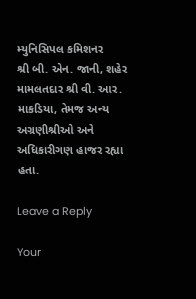મ્યુનિસિપલ કમિશનર
શ્રી બી. એન. જાની, શહેર મામલતદાર શ્રી વી. આર. માકડિયા, તેમજ અન્ય અગ્રણીશ્રીઓ અને અધિકારીગણ હાજર રહ્યા
હતા.

Leave a Reply

Your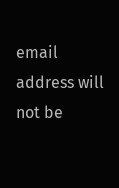email address will not be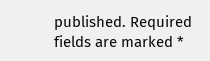published. Required fields are marked *